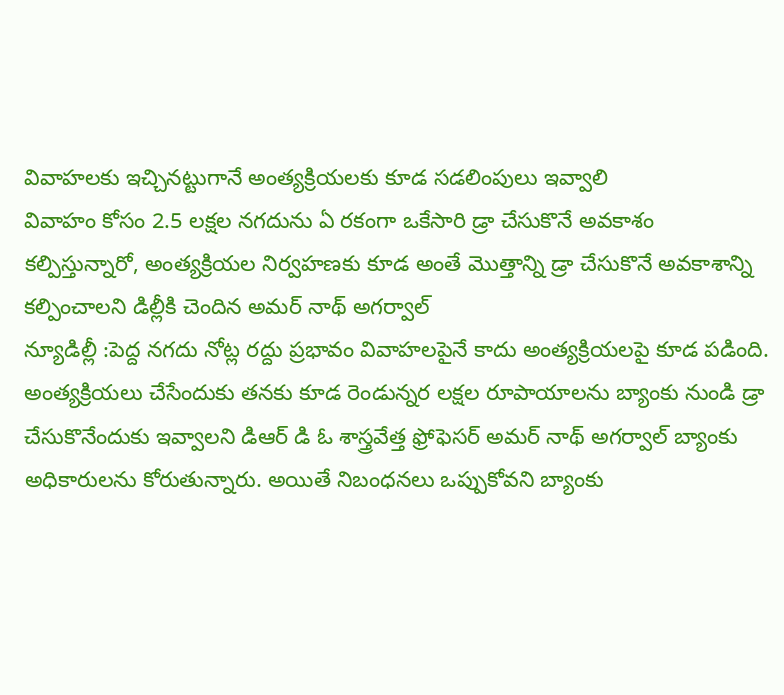వివాహలకు ఇచ్చినట్టుగానే అంత్యక్రియలకు కూడ సడలింపులు ఇవ్వాలి
వివాహం కోసం 2.5 లక్షల నగదును ఏ రకంగా ఒకేసారి డ్రా చేసుకొనే అవకాశం కల్పిస్తున్నారో, అంత్యక్రియల నిర్వహణకు కూడ అంతే మొత్తాన్ని డ్రా చేసుకొనే అవకాశాన్ని కల్పించాలని డిల్లీకి చెందిన అమర్ నాథ్ అగర్వాల్
న్యూడిల్లీ :పెద్ద నగదు నోట్ల రద్దు ప్రభావం వివాహలపైనే కాదు అంత్యక్రియలపై కూడ పడింది. అంత్యక్రియలు చేసేందుకు తనకు కూడ రెండున్నర లక్షల రూపాయాలను బ్యాంకు నుండి డ్రా చేసుకొనేందుకు ఇవ్వాలని డిఆర్ డి ఓ శాస్త్రవేత్త ఫ్రోఫెసర్ అమర్ నాథ్ అగర్వాల్ బ్యాంకు అధికారులను కోరుతున్నారు. అయితే నిబంధనలు ఒప్పుకోవని బ్యాంకు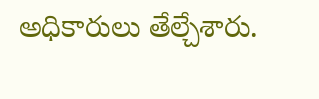అధికారులు తేల్చేశారు.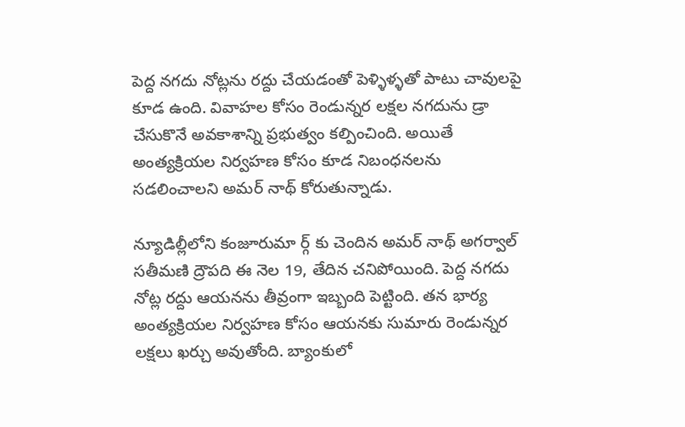పెద్ద నగదు నోట్లను రద్దు చేయడంతో పెళ్ళిళ్ళతో పాటు చావులపై కూడ ఉంది. వివాహల కోసం రెండున్నర లక్షల నగదును డ్రా చేసుకొనే అవకాశాన్ని ప్రభుత్వం కల్పించింది. అయితే అంత్యక్రియల నిర్వహణ కోసం కూడ నిబంధనలను సడలించాలని అమర్ నాథ్ కోరుతున్నాడు.

న్యూడిల్లీలోని కంజూరుమా ర్గ్ కు చెందిన అమర్ నాథ్ అగర్వాల్ సతీమణి ద్రౌపది ఈ నెల 19, తేదిన చనిపోయింది. పెద్ద నగదు నోట్ల రద్దు ఆయనను తీవ్రంగా ఇబ్బంది పెట్టింది. తన భార్య అంత్యక్రియల నిర్వహణ కోసం ఆయనకు సుమారు రెండున్నర లక్షలు ఖర్చు అవుతోంది. బ్యాంకులో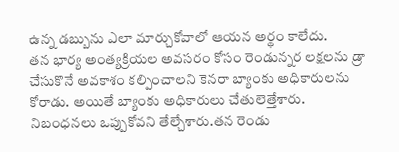ఉన్న డబ్బును ఎలా మార్చుకోవాలో ఆయన అర్థం కాలేదు.
తన భార్య అంత్యక్రియల అవసరం కోసం రెండున్నర లక్షలను డ్రా చేసుకొనే అవకాశం కల్పించాలని కెనరా బ్యాంకు అధికారులను కోరాడు. అయితే బ్యాంకు అధికారులు చేతులెత్తేశారు. నిబంధనలు ఒప్పుకోవని తేల్చేశారు.తన రెండు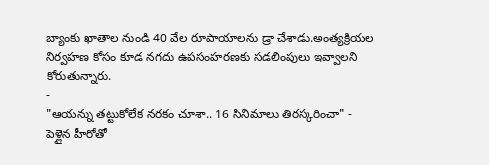బ్యాంకు ఖాతాల నుండి 40 వేల రూపాయాలను డ్రా చేశాడు.అంత్యక్రియల నిర్వహణ కోసం కూడ నగదు ఉపసంహరణకు సడలింపులు ఇవ్వాలని కోరుతున్నారు.
-
"ఆయన్ను తట్టుకోలేక నరకం చూశా.. 16 సినిమాలు తిరస్కరించా" -
పెళ్లైన హీరోతో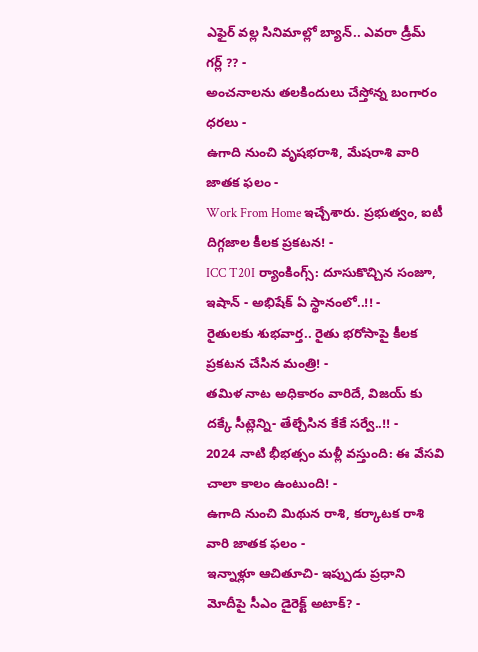ఎఫైర్ వల్ల సినిమాల్లో బ్యాన్.. ఎవరా డ్రీమ్ గర్ల్ ?? -
అంచనాలను తలకిందులు చేస్తోన్న బంగారం ధరలు -
ఉగాది నుంచి వృషభరాశి, మేషరాశి వారి జాతక ఫలం -
Work From Home ఇచ్చేశారు. ప్రభుత్వం, ఐటీ దిగ్గజాల కీలక ప్రకటన! -
ICC T20I ర్యాంకింగ్స్: దూసుకొచ్చిన సంజూ, ఇషాన్ - అభిషేక్ ఏ స్థానంలో..!! -
రైతులకు శుభవార్త.. రైతు భరోసాపై కీలక ప్రకటన చేసిన మంత్రి! -
తమిళ నాట అధికారం వారిదే, విజయ్ కు దక్కే సీట్లెన్ని- తేల్చేసిన కేకే సర్వే..!! -
2024 నాటి భీభత్సం మళ్లీ వస్తుంది: ఈ వేసవి చాలా కాలం ఉంటుంది! -
ఉగాది నుంచి మిథున రాశి, కర్కాటక రాశి వారి జాతక ఫలం -
ఇన్నాళ్లూ ఆచితూచి- ఇప్పుడు ప్రధాని మోదీపై సీఎం డైరెక్ట్ అటాక్? -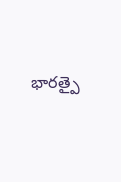భారత్పై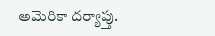అమెరికా దర్యాప్తు.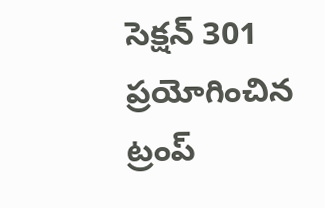సెక్షన్ 301 ప్రయోగించిన ట్రంప్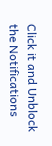Click it and Unblock the Notifications